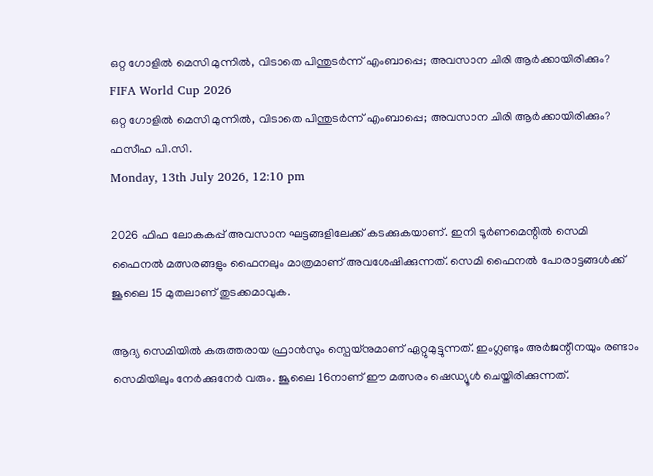ഒറ്റ ഗോളില്‍ മെസി മുന്നില്‍, വിടാതെ പിന്തുടര്‍ന്ന് എംബാപ്പെ; അവസാന ചിരി ആര്‍ക്കായിരിക്കും?
FIFA World Cup 2026
ഒറ്റ ഗോളില്‍ മെസി മുന്നില്‍, വിടാതെ പിന്തുടര്‍ന്ന് എംബാപ്പെ; അവസാന ചിരി ആര്‍ക്കായിരിക്കും?
ഫസീഹ പി.സി.
Monday, 13th July 2026, 12:10 pm

2026 ഫിഫ ലോകകപ്പ് അവസാന ഘട്ടങ്ങളിലേക്ക് കടക്കുകയാണ്. ഇനി ടൂര്‍ണമെന്റില്‍ സെമി ഫൈനല്‍ മത്സരങ്ങളും ഫൈനലും മാത്രമാണ് അവശേഷിക്കുന്നത്. സെമി ഫൈനല്‍ പോരാട്ടങ്ങള്‍ക്ക് ജൂലൈ 15 മുതലാണ് തുടക്കമാവുക.

ആദ്യ സെമിയില്‍ കരുത്തരായ ഫ്രാന്‍സും സ്പെയ്നുമാണ് ഏറ്റുമുട്ടുന്നത്. ഇംഗ്ലണ്ടും അര്‍ജന്റീനയും രണ്ടാം സെമിയിലും നേര്‍ക്കുനേര്‍ വരും. ജൂലൈ 16നാണ് ഈ മത്സരം ഷെഡ്യൂള്‍ ചെയ്തിരിക്കുന്നത്.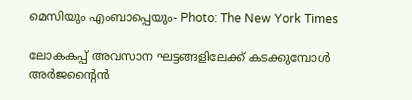മെസിയും എംബാപ്പെയും- Photo: The New York Times

ലോകകപ്പ് അവസാന ഘട്ടങ്ങളിലേക്ക് കടക്കുമ്പോള്‍ അര്‍ജന്റൈന്‍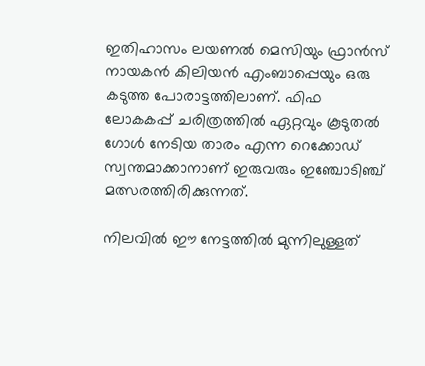ഇതിഹാസം ലയണല്‍ മെസിയും ഫ്രാന്‍സ് നായകന്‍ കിലിയന്‍ എംബാപ്പെയും ഒരു കടുത്ത പോരാട്ടത്തിലാണ്. ഫിഫ ലോകകപ്പ് ചരിത്രത്തില്‍ ഏറ്റവും കൂടുതല്‍ ഗോള്‍ നേടിയ താരം എന്ന റെക്കോഡ് സ്വന്തമാക്കാനാണ് ഇരുവരും ഇഞ്ചോടിഞ്ച് മത്സരത്തിരിക്കുന്നത്.

നിലവില്‍ ഈ നേട്ടത്തില്‍ മുന്നിലുള്ളത്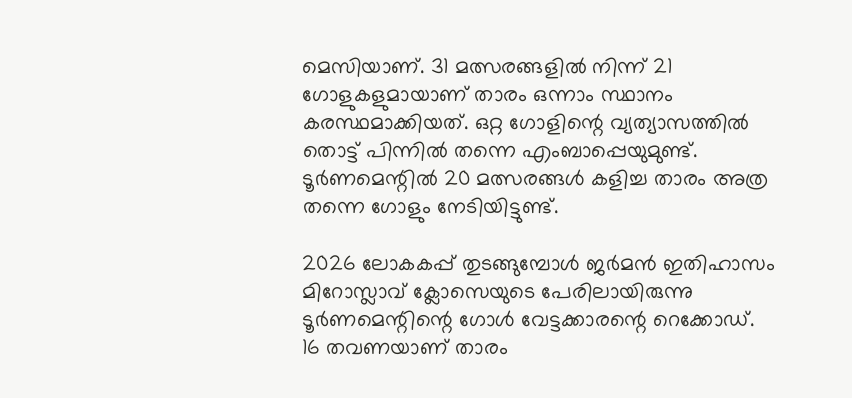മെസിയാണ്. 31 മത്സരങ്ങളില്‍ നിന്ന് 21 ഗോളുകളുമായാണ് താരം ഒന്നാം സ്ഥാനം കരസ്ഥമാക്കിയത്. ഒറ്റ ഗോളിന്റെ വ്യത്യാസത്തില്‍ തൊട്ട് പിന്നില്‍ തന്നെ എംബാപ്പെയുമുണ്ട്. ടൂര്‍ണമെന്റില്‍ 20 മത്സരങ്ങള്‍ കളിച്ച താരം അത്ര തന്നെ ഗോളും നേടിയിട്ടുണ്ട്.

2026 ലോകകപ്പ് തുടങ്ങുമ്പോള്‍ ജര്‍മന്‍ ഇതിഹാസം മിറോസ്ലാവ് ക്ലോസെയുടെ പേരിലായിരുന്നു ടൂര്‍ണമെന്റിന്റെ ഗോള്‍ വേട്ടക്കാരന്റെ റെക്കോഡ്. 16 തവണയാണ് താരം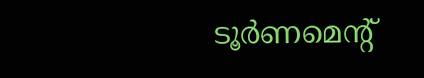ടൂര്‍ണമെന്റ്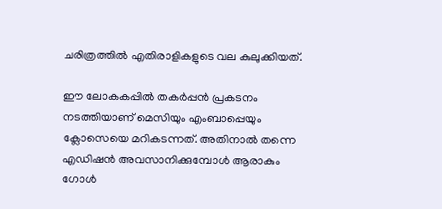ചരിത്രത്തില്‍ എതിരാളികളുടെ വല കുലുക്കിയത്.

ഈ ലോകകപ്പില്‍ തകര്‍പ്പന്‍ പ്രകടനം നടത്തിയാണ് മെസിയും എംബാപ്പെയും ക്ലോസെയെ മറികടന്നത്. അതിനാല്‍ തന്നെ എഡിഷന്‍ അവസാനിക്കുമ്പോള്‍ ആരാകും ഗോള്‍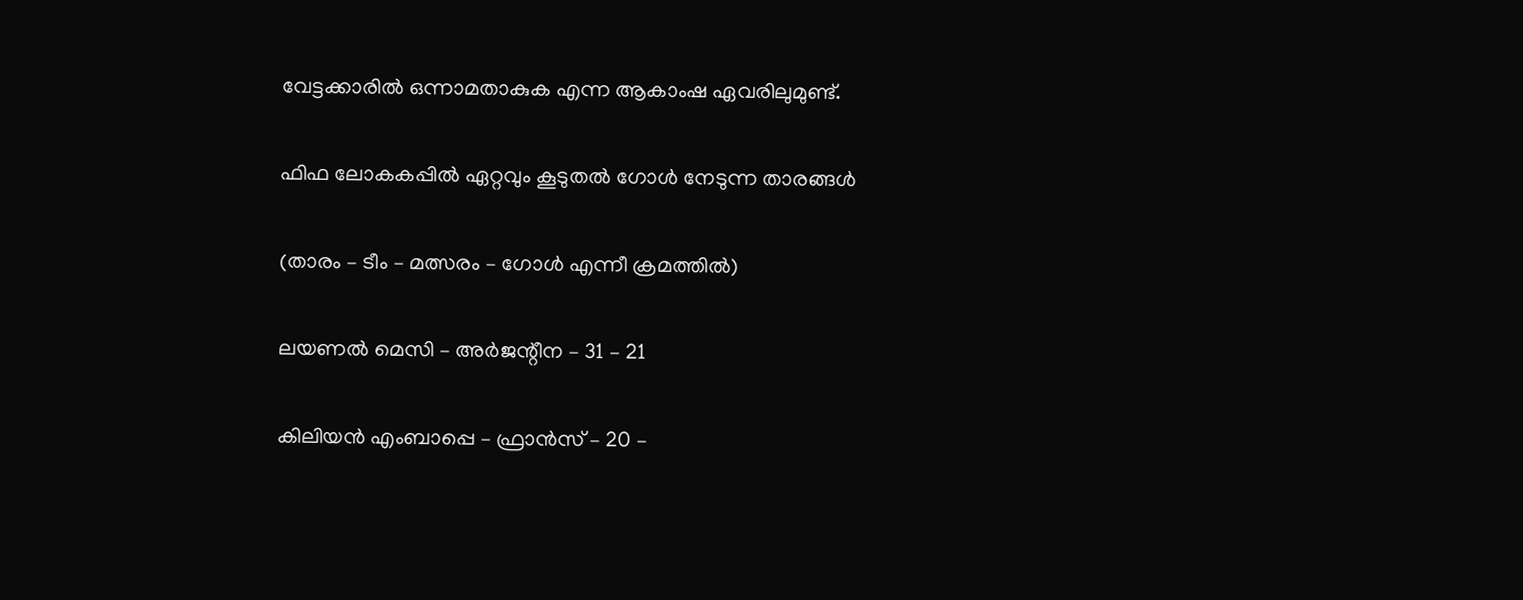വേട്ടക്കാരില്‍ ഒന്നാമതാകുക എന്ന ആകാംഷ ഏവരിലുമുണ്ട്.

ഫിഫ ലോകകപ്പില്‍ ഏറ്റവും കൂടുതല്‍ ഗോള്‍ നേടുന്ന താരങ്ങള്‍

(താരം – ടീം – മത്സരം – ഗോള്‍ എന്നീ ക്രമത്തില്‍)

ലയണല്‍ മെസി – അര്‍ജന്റീന – 31 – 21

കിലിയന്‍ എംബാപ്പെ – ഫ്രാന്‍സ് – 20 –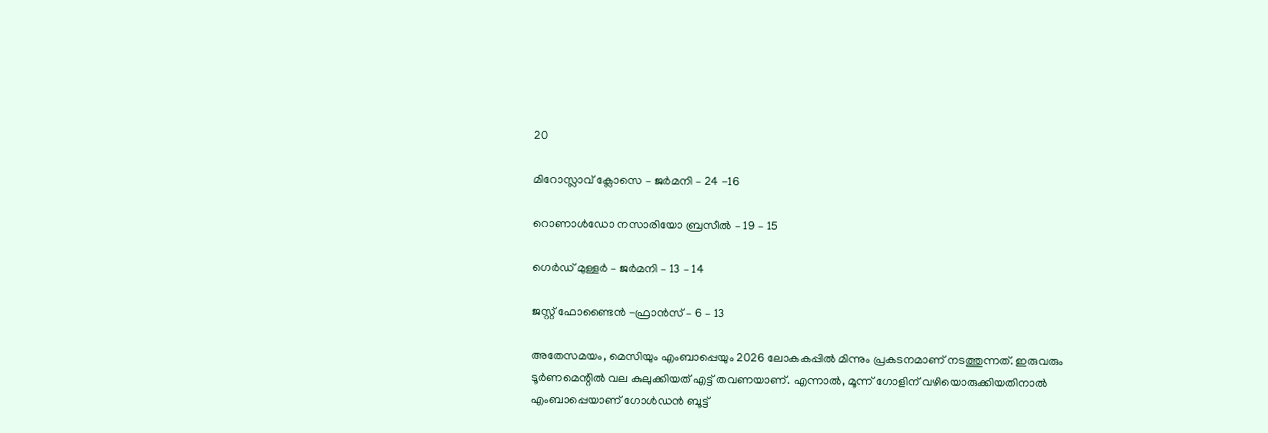20

മിറോസ്ലാവ് ക്ലോസെ – ജര്‍മനി – 24 -16

റൊണാള്‍ഡോ നസാരിയോ ബ്രസീല്‍ – 19 – 15

ഗെര്‍ഡ് മുള്ളര്‍ – ജര്‍മനി – 13 – 14

ജസ്റ്റ് ഫോണ്ടൈന്‍ -ഫ്രാന്‍സ് – 6 – 13

അതേസമയം, മെസിയും എംബാപ്പെയും 2026 ലോകകപ്പില്‍ മിന്നും പ്രകടനമാണ് നടത്തുന്നത്. ഇരുവരും ടൂര്‍ണമെന്റില്‍ വല കുലുക്കിയത് എട്ട് തവണയാണ്. എന്നാല്‍, മൂന്ന് ഗോളിന് വഴിയൊരുക്കിയതിനാല്‍ എംബാപ്പെയാണ് ഗോള്‍ഡന്‍ ബൂട്ട്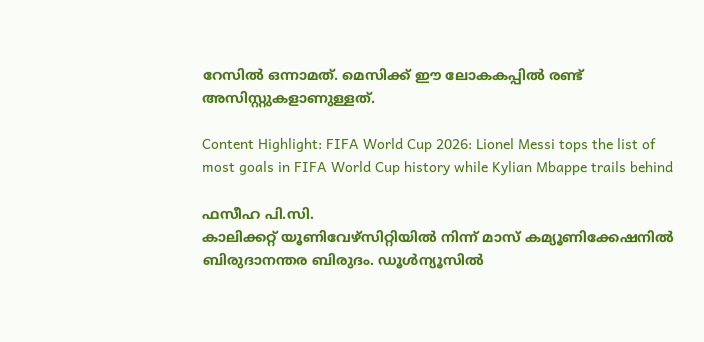റേസില്‍ ഒന്നാമത്. മെസിക്ക് ഈ ലോകകപ്പില്‍ രണ്ട് അസിസ്റ്റുകളാണുള്ളത്.

Content Highlight: FIFA World Cup 2026: Lionel Messi tops the list of most goals in FIFA World Cup history while Kylian Mbappe trails behind

ഫസീഹ പി.സി.
കാലിക്കറ്റ് യൂണിവേഴ്‌സിറ്റിയില്‍ നിന്ന് മാസ് കമ്യൂണിക്കേഷനില്‍ ബിരുദാനന്തര ബിരുദം. ഡൂള്‍ന്യൂസില്‍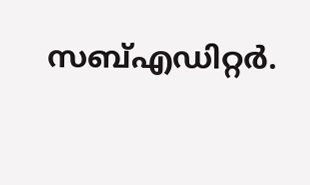സബ്എഡിറ്റര്‍.